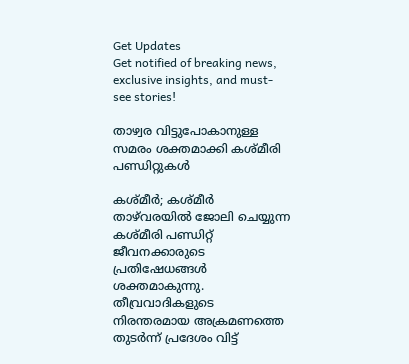Get Updates
Get notified of breaking news, exclusive insights, and must-see stories!

താഴ്വര വിട്ടുപോകാനുള്ള സമരം ശക്തമാക്കി കശ്മീരി പണ്ഡിറ്റുകൾ

കശ്മീർ; കശ്മീർ താഴ്‌വരയിൽ ജോലി ചെയ്യുന്ന കശ്മീരി പണ്ഡിറ്റ് ജീവനക്കാരുടെ പ്രതിഷേധങ്ങൾ ശക്തമാകുന്നു. തീവ്രവാദികളുടെ നിരന്തരമായ അക്രമണത്തെ തുടർന്ന് പ്രദേശം വിട്ട്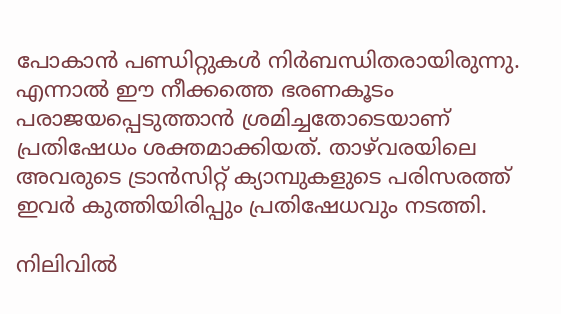പോകാൻ പണ്ഡിറ്റുകൾ നിർബന്ധിതരായിരുന്നു. എന്നാൽ ഈ നീക്കത്തെ ഭരണകൂടം പരാജയപ്പെടുത്താൻ ശ്രമിച്ചതോടെയാണ് പ്രതിഷേധം ശക്തമാക്കിയത്. താഴ്‌വരയിലെ അവരുടെ ട്രാൻസിറ്റ് ക്യാമ്പുകളുടെ പരിസരത്ത് ഇവർ കുത്തിയിരിപ്പും പ്രതിഷേധവും നടത്തി.

നിലിവിൽ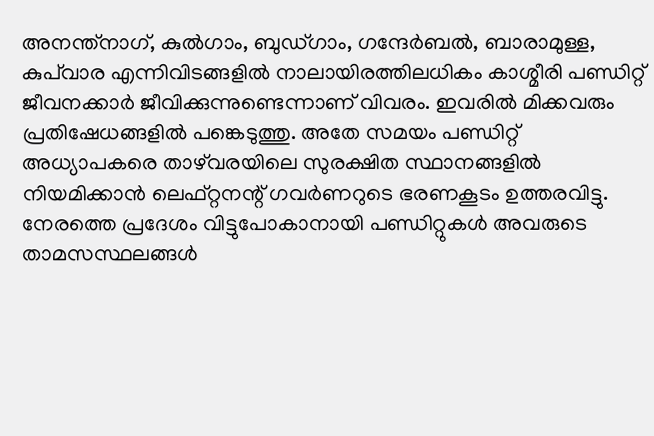അനന്ത്നാഗ്, കുൽഗാം, ബുഡ്ഗാം, ഗന്ദേർബൽ, ബാരാമുള്ള, കുപ്‌വാര എന്നിവിടങ്ങളിൽ നാലായിരത്തിലധികം കാശ്മീരി പണ്ഡിറ്റ് ജീവനക്കാർ ജീവിക്കുന്നുണ്ടെന്നാണ് വിവരം. ഇവരിൽ മിക്കവരും പ്രതിഷേധങ്ങളിൽ പങ്കെടുത്തു. അതേ സമയം പണ്ഡിറ്റ് അധ്യാപകരെ താഴ്‌വരയിലെ സുരക്ഷിത സ്ഥാനങ്ങളിൽ നിയമിക്കാൻ ലെഫ്റ്റനന്റ് ഗവർണറുടെ ഭരണകൂടം ഉത്തരവിട്ടു. നേരത്തെ പ്രദേശം വിട്ടുപോകാനായി പണ്ഡിറ്റുകൾ അവരുടെ താമസസ്ഥലങ്ങൾ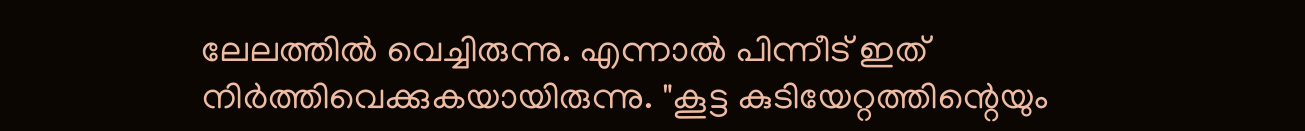ലേലത്തിൽ വെച്ചിരുന്നു. എന്നാൽ പിന്നീട് ഇത് നിർത്തിവെക്കുകയായിരുന്നു. "കൂട്ട കുടിയേറ്റത്തിന്റെയും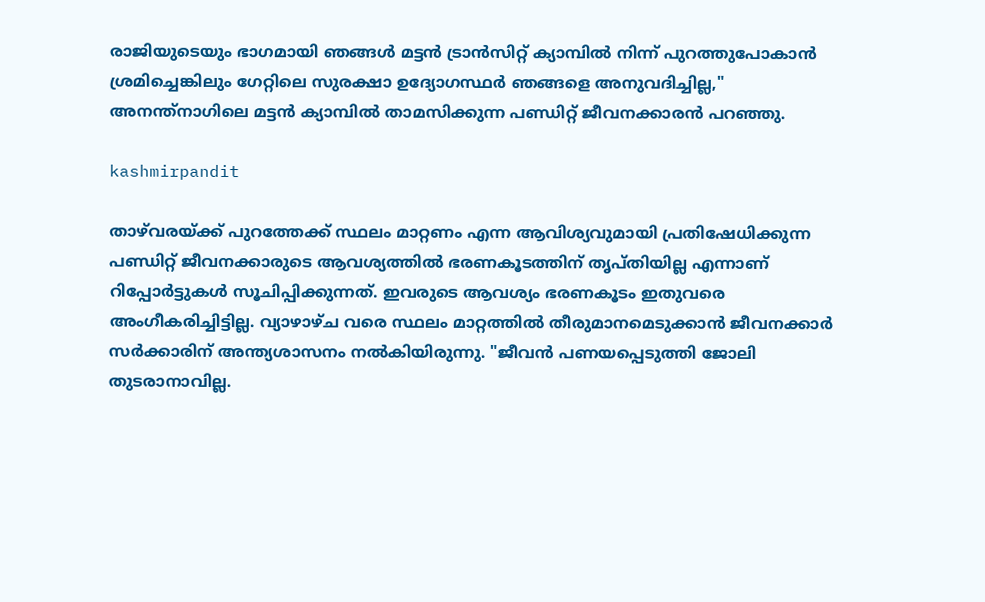രാജിയുടെയും ഭാഗമായി ഞങ്ങൾ മട്ടൻ ട്രാൻസിറ്റ് ക്യാമ്പിൽ നിന്ന് പുറത്തുപോകാൻ ശ്രമിച്ചെങ്കിലും ഗേറ്റിലെ സുരക്ഷാ ഉദ്യോഗസ്ഥർ ഞങ്ങളെ അനുവദിച്ചില്ല," അനന്ത്നാഗിലെ മട്ടൻ ക്യാമ്പിൽ താമസിക്കുന്ന പണ്ഡിറ്റ് ജീവനക്കാരൻ പറഞ്ഞു.

kashmirpandit

താഴ്‌വരയ്ക്ക് പുറത്തേക്ക് സ്ഥലം മാറ്റണം എന്ന ആവിശ്യവുമായി പ്രതിഷേധിക്കുന്ന പണ്ഡിറ്റ് ജീവനക്കാരുടെ ആവശ്യത്തിൽ ഭരണകൂടത്തിന് തൃപ്തിയില്ല എന്നാണ് റിപ്പോർട്ടുകൾ സൂചിപ്പിക്കുന്നത്. ഇവരുടെ ആവശ്യം ഭരണകൂടം ഇതുവരെ അംഗീകരിച്ചിട്ടില്ല. വ്യാഴാഴ്ച വരെ സ്ഥലം മാറ്റത്തിൽ തീരുമാനമെടുക്കാൻ ജീവനക്കാർ സർക്കാരിന് അന്ത്യശാസനം നൽകിയിരുന്നു. "ജീവൻ പണയപ്പെടുത്തി ജോലി തുടരാനാവില്ല.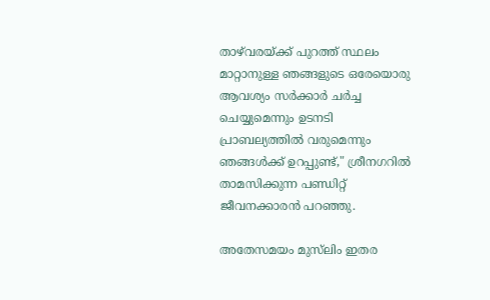താഴ്‌വരയ്ക്ക് പുറത്ത് സ്ഥലം മാറ്റാനുള്ള ഞങ്ങളുടെ ഒരേയൊരു ആവശ്യം സർക്കാർ ചർച്ച ചെയ്യുമെന്നും ഉടനടി പ്രാബല്യത്തിൽ വരുമെന്നും ഞങ്ങൾക്ക് ഉറപ്പുണ്ട്," ശ്രീനഗറിൽ താമസിക്കുന്ന പണ്ഡിറ്റ് ജീവനക്കാരൻ പറഞ്ഞു.

അതേസമയം മുസ്‌ലിം ഇതര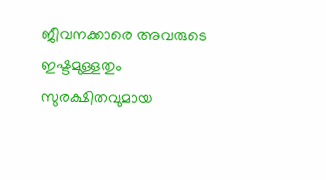ജീവനക്കാരെ അവരുടെ ഇഷ്ടമുള്ളതും സുരക്ഷിതവുമായ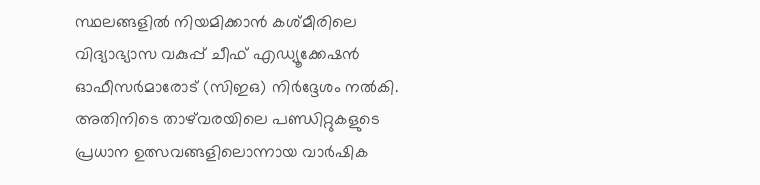സ്ഥലങ്ങളിൽ നിയമിക്കാൻ കശ്മീരിലെ വിദ്യാഭ്യാസ വകുപ്പ് ചീഫ് എഡ്യൂക്കേഷൻ ഓഫീസർമാരോട് (സിഇഒ) നിർദ്ദേശം നൽകി. അതിനിടെ താഴ്‌വരയിലെ പണ്ഡിറ്റുകളുടെ പ്രധാന ഉത്സവങ്ങളിലൊന്നായ വാർഷിക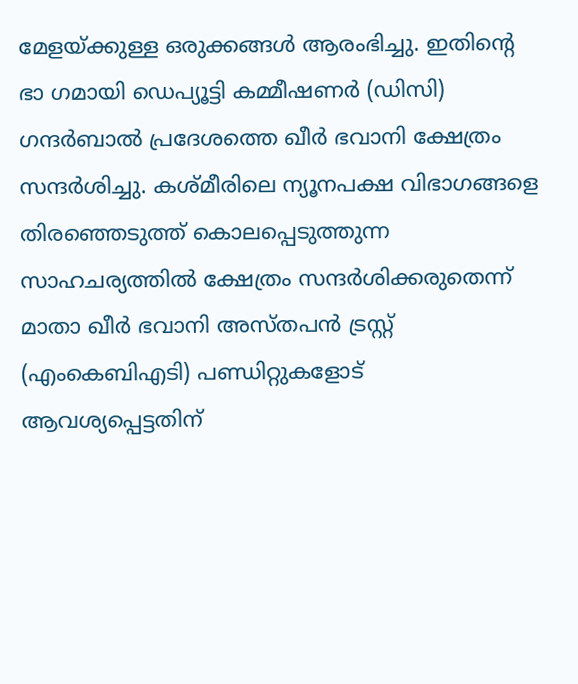മേളയ്ക്കുള്ള ഒരുക്കങ്ങൾ ആരംഭിച്ചു. ഇതിന്റെ ഭാ ഗമായി ഡെപ്യൂട്ടി കമ്മീഷണർ (ഡിസി) ഗന്ദർബാൽ പ്രദേശത്തെ ഖീർ ഭവാനി ക്ഷേത്രം സന്ദർശിച്ചു. കശ്മീരിലെ ന്യൂനപക്ഷ വിഭാഗങ്ങളെ തിരഞ്ഞെടുത്ത് കൊലപ്പെടുത്തുന്ന സാഹചര്യത്തിൽ ക്ഷേത്രം സന്ദർശിക്കരുതെന്ന് മാതാ ഖീർ ഭവാനി അസ്തപൻ ട്രസ്റ്റ് (എംകെബിഎടി) പണ്ഡിറ്റുകളോട് ആവശ്യപ്പെട്ടതിന്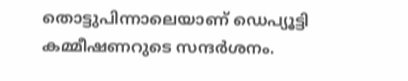തൊട്ടുപിന്നാലെയാണ് ഡെപ്യൂട്ടി കമ്മീഷണറുടെ സന്ദർശനം.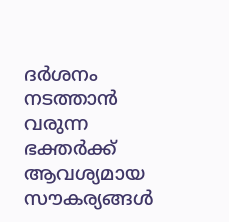ദർശനം നടത്താൻ വരുന്ന ഭക്തർക്ക് ആവശ്യമായ സൗകര്യങ്ങൾ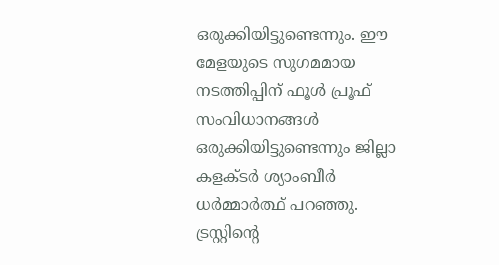ഒരുക്കിയിട്ടുണ്ടെന്നും. ഈ മേളയുടെ സുഗമമായ നടത്തിപ്പിന് ഫൂൾ പ്രൂഫ് സംവിധാനങ്ങൾ ഒരുക്കിയിട്ടുണ്ടെന്നും ജില്ലാ കളക്ടർ ശ്യാംബീർ ധർമ്മാർത്ഥ് പറഞ്ഞു. ട്രസ്റ്റിന്റെ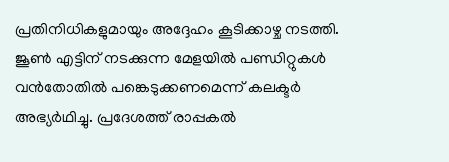പ്രതിനിധികളുമായും അദ്ദേഹം കൂടിക്കാഴ്ച നടത്തി. ജൂൺ എട്ടിന് നടക്കുന്ന മേളയിൽ പണ്ഡിറ്റുകൾ വൻതോതിൽ പങ്കെടുക്കണമെന്ന് കലക്ടർ അഭ്യർഥിച്ചു. പ്രദേശത്ത് രാപ്പകൽ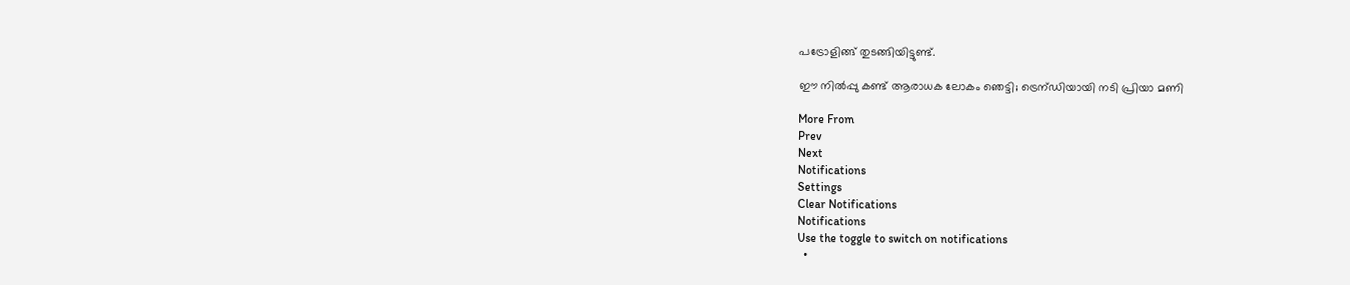പട്രോളിങ്ങ് തുടങ്ങിയിട്ടുണ്ട്.

ഈ നിൽപ്പു കണ്ട് ആരാധക ലോകം ഞെട്ടി; ട്രെന്ഡിയായി നടി പ്രിയാ മണി

More From
Prev
Next
Notifications
Settings
Clear Notifications
Notifications
Use the toggle to switch on notifications
  •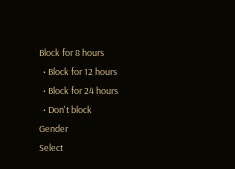Block for 8 hours
  • Block for 12 hours
  • Block for 24 hours
  • Don't block
Gender
Select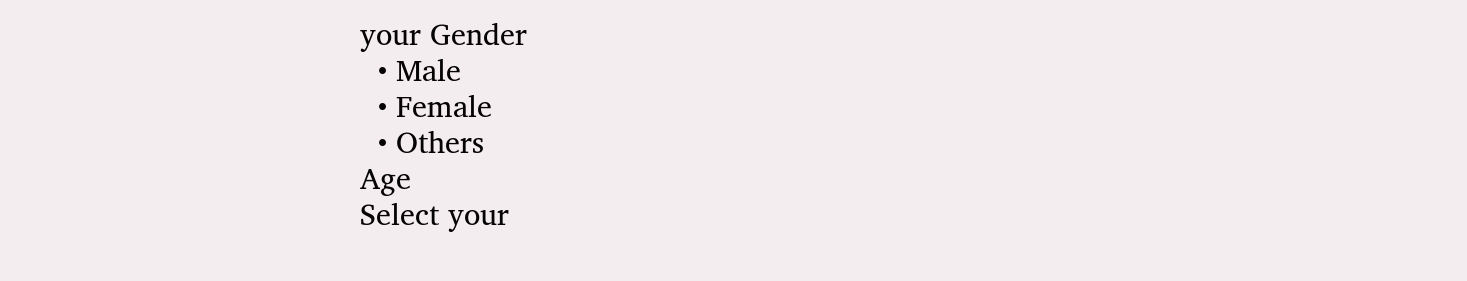your Gender
  • Male
  • Female
  • Others
Age
Select your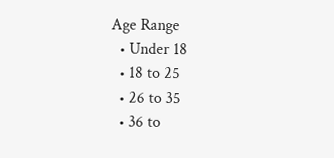Age Range
  • Under 18
  • 18 to 25
  • 26 to 35
  • 36 to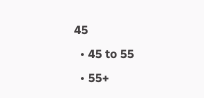45
  • 45 to 55
  • 55+